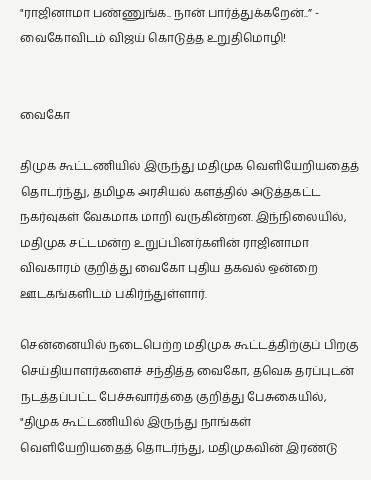"ராஜினாமா பண்ணுங்க.. நான் பார்த்துக்கறேன்..” - வைகோவிடம் விஜய் கொடுத்த உறுதிமொழி!


வைகோ

திமுக கூட்டணியில் இருந்து மதிமுக வெளியேறியதைத் தொடர்ந்து, தமிழக அரசியல் களத்தில் அடுத்தகட்ட நகர்வுகள் வேகமாக மாறி வருகின்றன. இந்நிலையில், மதிமுக சட்டமன்ற உறுப்பினர்களின் ராஜினாமா விவகாரம் குறித்து வைகோ புதிய தகவல் ஒன்றை ஊடகங்களிடம் பகிர்ந்துள்ளார்.

சென்னையில் நடைபெற்ற மதிமுக கூட்டத்திற்குப் பிறகு செய்தியாளர்களைச் சந்தித்த வைகோ, தவெக தரப்புடன் நடத்தப்பட்ட பேச்சுவார்த்தை குறித்து பேசுகையில், "திமுக கூட்டணியில் இருந்து நாங்கள் வெளியேறியதைத் தொடர்ந்து, மதிமுகவின் இரண்டு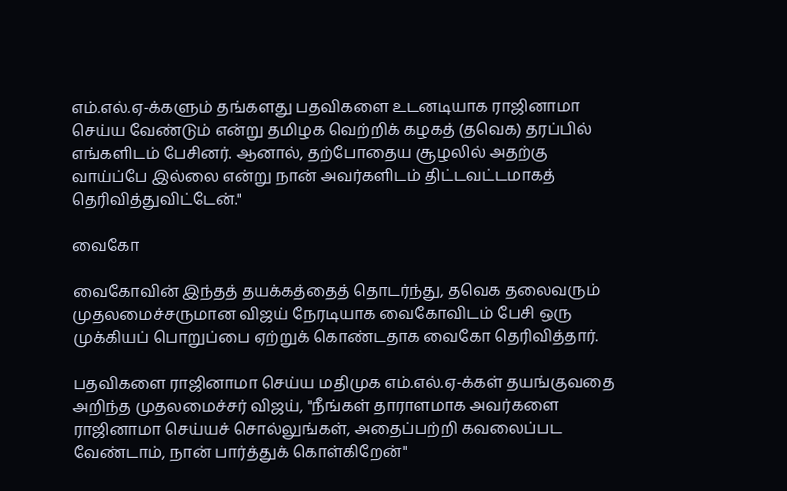எம்.எல்.ஏ-க்களும் தங்களது பதவிகளை உடனடியாக ராஜினாமா செய்ய வேண்டும் என்று தமிழக வெற்றிக் கழகத் (தவெக) தரப்பில் எங்களிடம் பேசினர். ஆனால், தற்போதைய சூழலில் அதற்கு வாய்ப்பே இல்லை என்று நான் அவர்களிடம் திட்டவட்டமாகத் தெரிவித்துவிட்டேன்."

வைகோ

வைகோவின் இந்தத் தயக்கத்தைத் தொடர்ந்து, தவெக தலைவரும் முதலமைச்சருமான விஜய் நேரடியாக வைகோவிடம் பேசி ஒரு முக்கியப் பொறுப்பை ஏற்றுக் கொண்டதாக வைகோ தெரிவித்தார்.

பதவிகளை ராஜினாமா செய்ய மதிமுக எம்.எல்.ஏ-க்கள் தயங்குவதை அறிந்த முதலமைச்சர் விஜய், "நீங்கள் தாராளமாக அவர்களை ராஜினாமா செய்யச் சொல்லுங்கள், அதைப்பற்றி கவலைப்பட வேண்டாம், நான் பார்த்துக் கொள்கிறேன்"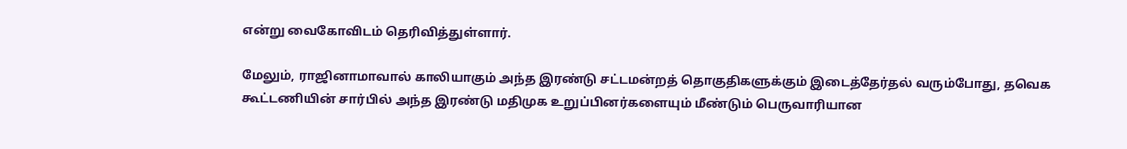என்று வைகோவிடம் தெரிவித்துள்ளார்.

மேலும், ராஜினாமாவால் காலியாகும் அந்த இரண்டு சட்டமன்றத் தொகுதிகளுக்கும் இடைத்தேர்தல் வரும்போது, தவெக கூட்டணியின் சார்பில் அந்த இரண்டு மதிமுக உறுப்பினர்களையும் மீண்டும் பெருவாரியான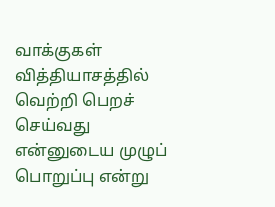வாக்குகள் வித்தியாசத்தில் வெற்றி பெறச் செய்வது என்னுடைய முழுப் பொறுப்பு என்று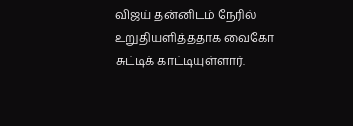விஜய் தன்னிடம் நேரில் உறுதியளித்ததாக வைகோ சுட்டிக் காட்டியுள்ளார்.